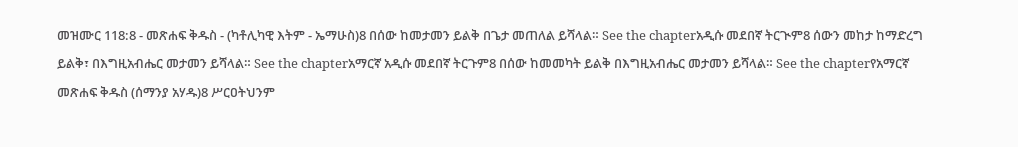መዝሙር 118:8 - መጽሐፍ ቅዱስ - (ካቶሊካዊ እትም - ኤማሁስ)8 በሰው ከመታመን ይልቅ በጌታ መጠለል ይሻላል። See the chapterአዲሱ መደበኛ ትርጒም8 ሰውን መከታ ከማድረግ ይልቅ፣ በእግዚአብሔር መታመን ይሻላል። See the chapterአማርኛ አዲሱ መደበኛ ትርጉም8 በሰው ከመመካት ይልቅ በእግዚአብሔር መታመን ይሻላል። See the chapterየአማርኛ መጽሐፍ ቅዱስ (ሰማንያ አሃዱ)8 ሥርዐትህንም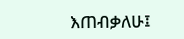እጠብቃለሁ፤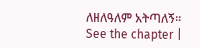ለዘለዓለም አትጣለኝ። See the chapter |